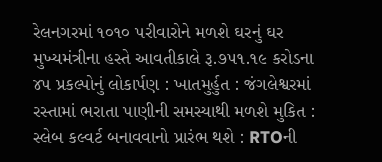રેલનગરમાં ૧૦૧૦ પરીવારોને મળશે ઘરનું ઘર
મુખ્યમંત્રીના હસ્તે આવતીકાલે રૂ.૭૫૧.૧૯ કરોડના ૪પ પ્રકલ્પોનું લોકાર્પણ : ખાતમુર્હુત : જંગલેશ્વરમાં રસ્તામાં ભરાતા પાણીની સમસ્યાથી મળશે મુકિત : સ્લેબ કલ્વર્ટ બનાવવાનો પ્રારંભ થશે : RTOની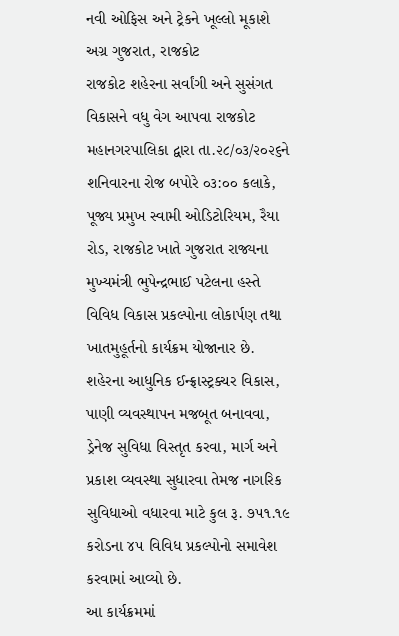નવી ઓફિસ અને ટ્રેકને ખૂલ્લો મૂકાશે
અગ્ર ગુજરાત, રાજકોટ
રાજકોટ શહેરના સર્વાંગી અને સુસંગત વિકાસને વધુ વેગ આપવા રાજકોટ મહાનગરપાલિકા દ્વારા તા.૨૮/૦૩/૨૦૨૬ને શનિવારના રોજ બપોરે ૦૩:૦૦ કલાકે, પૂજ્ય પ્રમુખ સ્વામી ઓડિટોરિયમ, રૈયા રોડ, રાજકોટ ખાતે ગુજરાત રાજ્યના મુખ્યમંત્રી ભુપેન્દ્રભાઈ પટેલના હસ્તે વિવિધ વિકાસ પ્રકલ્પોના લોકાર્પણ તથા ખાતમુહૂર્તનો કાર્યક્રમ યોજાનાર છે. શહેરના આધુનિક ઈન્ફ્રાસ્ટ્રક્ચર વિકાસ, પાણી વ્યવસ્થાપન મજબૂત બનાવવા, ડ્રેનેજ સુવિધા વિસ્તૃત કરવા, માર્ગ અને પ્રકાશ વ્યવસ્થા સુધારવા તેમજ નાગરિક સુવિધાઓ વધારવા માટે કુલ રૂ. ૭૫૧.૧૯ કરોડના ૪૫ વિવિધ પ્રકલ્પોનો સમાવેશ કરવામાં આવ્યો છે.
આ કાર્યક્રમમાં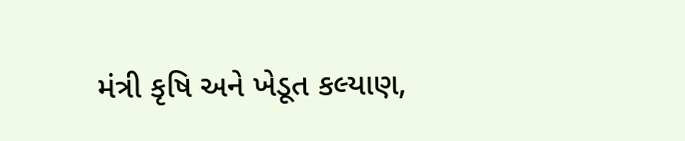મંત્રી કૃષિ અને ખેડૂત કલ્યાણ,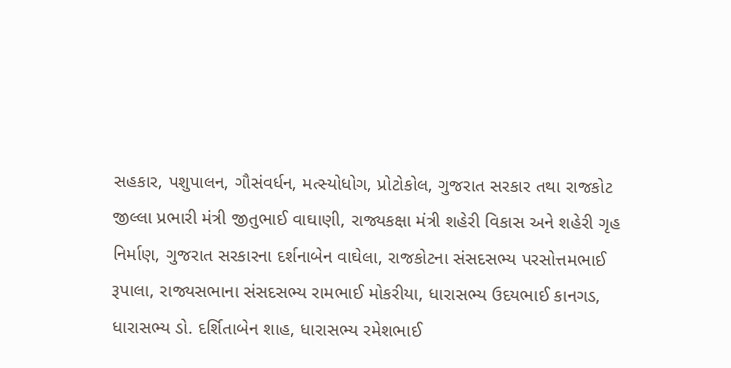સહકાર, પશુપાલન, ગૌસંવર્ધન, મત્સ્યોધોગ, પ્રોટોકોલ, ગુજરાત સરકાર તથા રાજકોટ જીલ્લા પ્રભારી મંત્રી જીતુભાઈ વાઘાણી, રાજ્યકક્ષા મંત્રી શહેરી વિકાસ અને શહેરી ગૃહ નિર્માણ, ગુજરાત સરકારના દર્શનાબેન વાઘેલા, રાજકોટના સંસદસભ્ય પરસોત્તમભાઈ રૂપાલા, રાજ્યસભાના સંસદસભ્ય રામભાઈ મોકરીયા, ધારાસભ્ય ઉદયભાઈ કાનગડ, ધારાસભ્ય ડો. દર્શિતાબેન શાહ, ધારાસભ્ય રમેશભાઈ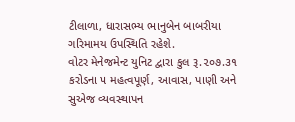ટીલાળા, ધારાસભ્ય ભાનુબેન બાબરીયા ગરિમામય ઉપસ્થિતિ રહેશે.
વોટર મેનેજમેન્ટ યુનિટ દ્વારા કુલ રૂ.૨૦૭.૩૧ કરોડના ૫ મહત્વપૂર્ણ, આવાસ, પાણી અને સુએજ વ્યવસ્થાપન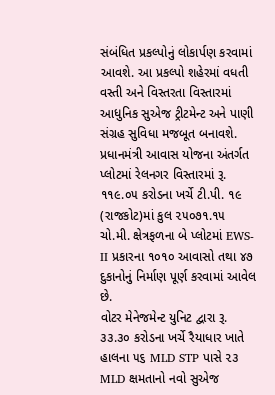સંબંધિત પ્રકલ્પોનું લોકાર્પણ કરવામાં આવશે. આ પ્રકલ્પો શહેરમાં વધતી વસ્તી અને વિસ્તરતા વિસ્તારમાં આધુનિક સુએજ ટ્રીટમેન્ટ અને પાણી સંગ્રહ સુવિધા મજબૂત બનાવશે.
પ્રધાનમંત્રી આવાસ યોજના અંતર્ગત પ્લોટમાં રેલનગર વિસ્તારમાં રૂ. ૧૧૯.૦૫ કરોડના ખર્ચે ટી.પી. ૧૯ (રાજકોટ)માં કુલ ૨૫૦૭૧.૧૫ ચો.મી. ક્ષેત્રફળના બે પ્લોટમાં EWS- II પ્રકારના ૧૦૧૦ આવાસો તથા ૪૭ દુકાનોનું નિર્માણ પૂર્ણ કરવામાં આવેલ છે.
વોટર મેનેજમેન્ટ યુનિટ દ્વારા રૂ. ૩૩.૩૦ કરોડના ખર્ચે રૈયાધાર ખાતે હાલના ૫૬ MLD STP પાસે ૨૩ MLD ક્ષમતાનો નવો સુએજ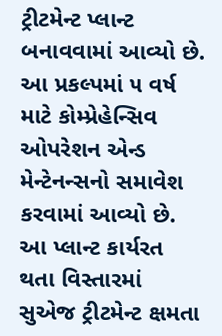ટ્રીટમેન્ટ પ્લાન્ટ બનાવવામાં આવ્યો છે. આ પ્રકલ્પમાં ૫ વર્ષ માટે કોમ્પ્રેહેન્સિવ ઓપરેશન એન્ડ મેન્ટેનન્સનો સમાવેશ કરવામાં આવ્યો છે. આ પ્લાન્ટ કાર્યરત થતા વિસ્તારમાં સુએજ ટ્રીટમેન્ટ ક્ષમતા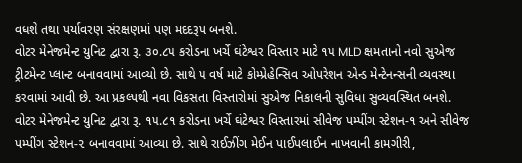વધશે તથા પર્યાવરણ સંરક્ષણમાં પણ મદદરૂપ બનશે.
વોટર મેનેજમેન્ટ યુનિટ દ્વારા રૂ. ૩૦.૮૫ કરોડના ખર્ચે ઘંટેશ્વર વિસ્તાર માટે ૧૫ MLD ક્ષમતાનો નવો સુએજ ટ્રીટમેન્ટ પ્લાન્ટ બનાવવામાં આવ્યો છે. સાથે ૫ વર્ષ માટે કોમ્પ્રેહેન્સિવ ઓપરેશન એન્ડ મેન્ટેનન્સની વ્યવસ્થા કરવામાં આવી છે. આ પ્રકલ્પથી નવા વિકસતા વિસ્તારોમાં સુએજ નિકાલની સુવિધા સુવ્યવસ્થિત બનશે.
વોટર મેનેજમેન્ટ યુનિટ દ્વારા રૂ. ૧૫.૮૧ કરોડના ખર્ચે ઘંટેશ્વર વિસ્તારમાં સીવેજ પમ્પીંગ સ્ટેશન-૧ અને સીવેજ પમ્પીંગ સ્ટેશન-૨ બનાવવામાં આવ્યા છે. સાથે રાઈઝીંગ મેઈન પાઈપલાઈન નાખવાની કામગીરી,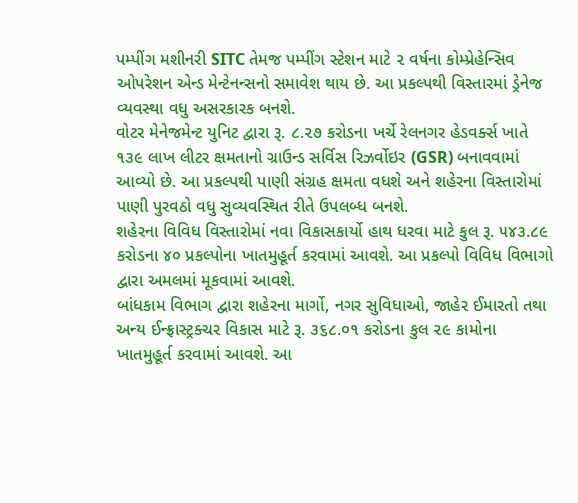પમ્પીંગ મશીનરી SITC તેમજ પમ્પીંગ સ્ટેશન માટે ૨ વર્ષના કોમ્પ્રેહેન્સિવ ઓપરેશન એન્ડ મેન્ટેનન્સનો સમાવેશ થાય છે. આ પ્રકલ્પથી વિસ્તારમાં ડ્રેનેજ વ્યવસ્થા વધુ અસરકારક બનશે.
વોટર મેનેજમેન્ટ યુનિટ દ્વારા રૂ. ૮.૨૭ કરોડના ખર્ચે રેલનગર હેડવર્ક્સ ખાતે ૧૩૯ લાખ લીટર ક્ષમતાનો ગ્રાઉન્ડ સર્વિસ રિઝર્વોઇર (GSR) બનાવવામાં આવ્યો છે. આ પ્રકલ્પથી પાણી સંગ્રહ ક્ષમતા વધશે અને શહેરના વિસ્તારોમાં પાણી પુરવઠો વધુ સુવ્યવસ્થિત રીતે ઉપલબ્ધ બનશે.
શહેરના વિવિધ વિસ્તારોમાં નવા વિકાસકાર્યો હાથ ધરવા માટે કુલ રૂ. ૫૪૩.૮૯ કરોડના ૪૦ પ્રકલ્પોના ખાતમુહૂર્ત કરવામાં આવશે. આ પ્રકલ્પો વિવિધ વિભાગો દ્વારા અમલમાં મૂકવામાં આવશે.
બાંધકામ વિભાગ દ્વારા શહેરના માર્ગો, નગર સુવિધાઓ, જાહેર ઈમારતો તથા અન્ય ઈન્ફ્રાસ્ટ્રક્ચર વિકાસ માટે રૂ. ૩૬૮.૦૧ કરોડના કુલ ૨૯ કામોના ખાતમુહૂર્ત કરવામાં આવશે. આ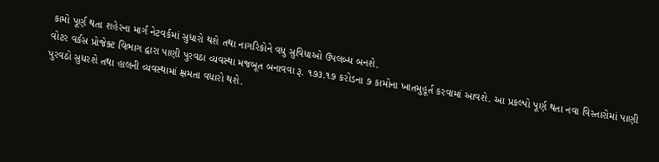કામો પૂર્ણ થતા શહેરના માર્ગ નેટવર્કમાં સુધારો થશે તથા નાગરિકોને વધુ સુવિધાઓ ઉપલબ્ધ બનશે.
વોટર વર્કસ પ્રોજેક્ટ વિભાગ દ્વારા પાણી પુરવઠા વ્યવસ્થા મજબૂત બનાવવા રૂ. ૧૭૩.૧૭ કરોડના ૭ કામોના ખાતમુહૂર્ત કરવામાં આવશે. આ પ્રકલ્પો પૂર્ણ થતા નવા વિસ્તારોમાં પાણી પુરવઠો સુધરશે તથા હાલની વ્યવસ્થામાં ક્ષમતા વધારો થશે.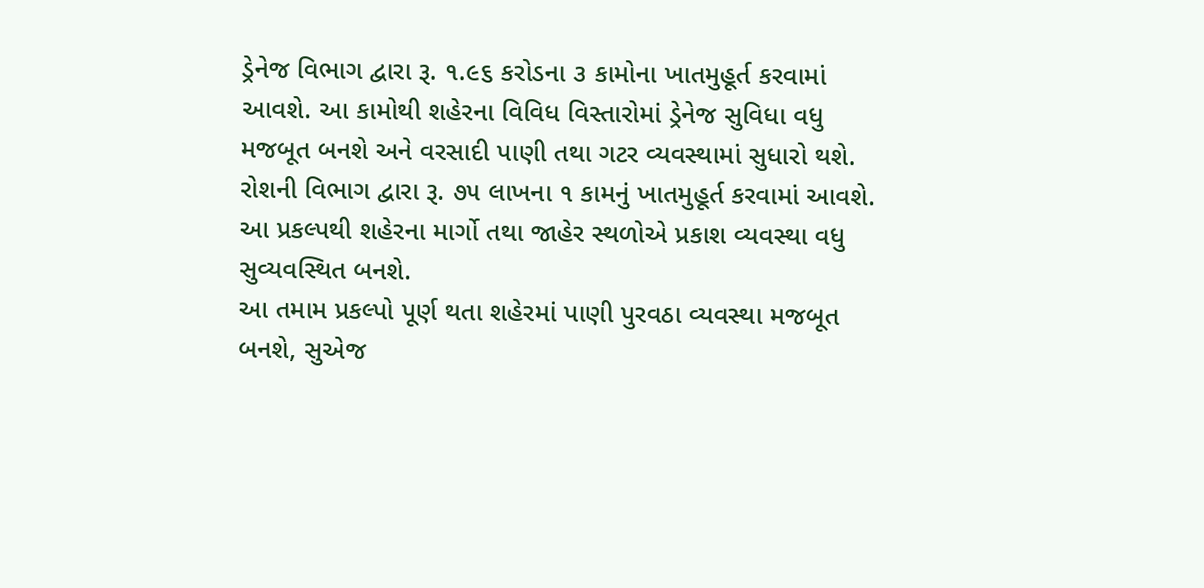ડ્રેનેજ વિભાગ દ્વારા રૂ. ૧.૯૬ કરોડના ૩ કામોના ખાતમુહૂર્ત કરવામાં આવશે. આ કામોથી શહેરના વિવિધ વિસ્તારોમાં ડ્રેનેજ સુવિધા વધુ મજબૂત બનશે અને વરસાદી પાણી તથા ગટર વ્યવસ્થામાં સુધારો થશે.
રોશની વિભાગ દ્વારા રૂ. ૭૫ લાખના ૧ કામનું ખાતમુહૂર્ત કરવામાં આવશે. આ પ્રકલ્પથી શહેરના માર્ગો તથા જાહેર સ્થળોએ પ્રકાશ વ્યવસ્થા વધુ સુવ્યવસ્થિત બનશે.
આ તમામ પ્રકલ્પો પૂર્ણ થતા શહેરમાં પાણી પુરવઠા વ્યવસ્થા મજબૂત બનશે, સુએજ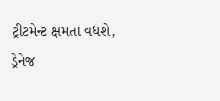ટ્રીટમેન્ટ ક્ષમતા વધશે, ડ્રેનેજ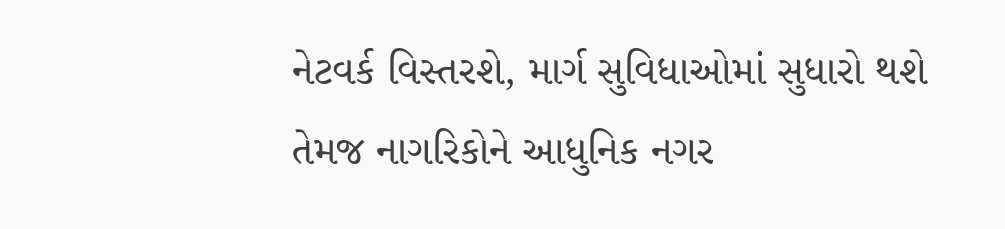નેટવર્ક વિસ્તરશે, માર્ગ સુવિધાઓમાં સુધારો થશે તેમજ નાગરિકોને આધુનિક નગર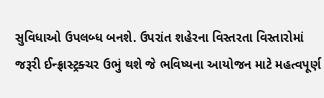સુવિધાઓ ઉપલબ્ધ બનશે. ઉપરાંત શહેરના વિસ્તરતા વિસ્તારોમાં જરૂરી ઈન્ફ્રાસ્ટ્રક્ચર ઉભું થશે જે ભવિષ્યના આયોજન માટે મહત્વપૂર્ણ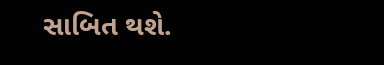સાબિત થશે.